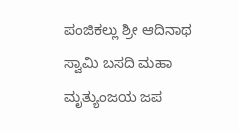ಪಂಜಿಕಲ್ಲು ಶ್ರೀ ಆದಿನಾಥ ಸ್ವಾಮಿ ಬಸದಿ ಮಹಾ ಮೃತ್ಯುಂಜಯ ಜಪ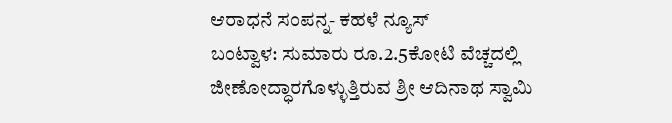ಆರಾಧನೆ ಸಂಪನ್ನ- ಕಹಳೆ ನ್ಯೂಸ್
ಬಂಟ್ವಾಳ: ಸುಮಾರು ರೂ.2.5ಕೋಟಿ ವೆಚ್ಚದಲ್ಲಿ ಜೀಣೋದ್ಧಾರಗೊಳ್ಳುತ್ತಿರುವ ಶ್ರೀ ಆದಿನಾಥ ಸ್ವಾಮಿ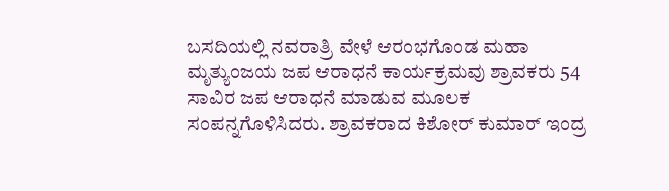ಬಸದಿಯಲ್ಲಿ ನವರಾತ್ರಿ ವೇಳೆ ಆರಂಭಗೊಂಡ ಮಹಾ ಮೃತ್ಯುಂಜಯ ಜಪ ಆರಾಧನೆ ಕಾರ್ಯಕ್ರಮವು ಶ್ರಾವಕರು 54 ಸಾವಿರ ಜಪ ಆರಾಧನೆ ಮಾಡುವ ಮೂಲಕ ಸಂಪನ್ನಗೊಳಿಸಿದರು. ಶ್ರಾವಕರಾದ ಕಿಶೋರ್ ಕುಮಾರ್ ಇಂದ್ರ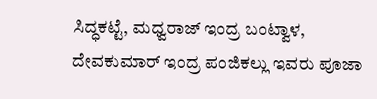ಸಿದ್ಧಕಟ್ಟೆ, ಮಧ್ವರಾಜ್ ಇಂದ್ರ ಬಂಟ್ವಾಳ, ದೇವಕುಮಾರ್ ಇಂದ್ರ ಪಂಜಿಕಲ್ಲು ಇವರು ಪೂಜಾ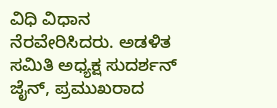ವಿಧಿ ವಿಧಾನ ನೆರವೇರಿಸಿದರು. ಅಡಳಿತ ಸಮಿತಿ ಅಧ್ಯಕ್ಷ ಸುದರ್ಶನ್ ಜೈನ್, ಪ್ರಮುಖರಾದ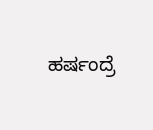ಹರ್ಷಂದ್ರೆ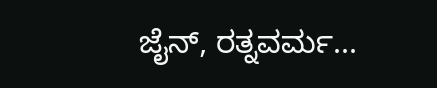ಜೈನ್, ರತ್ನವರ್ಮ...